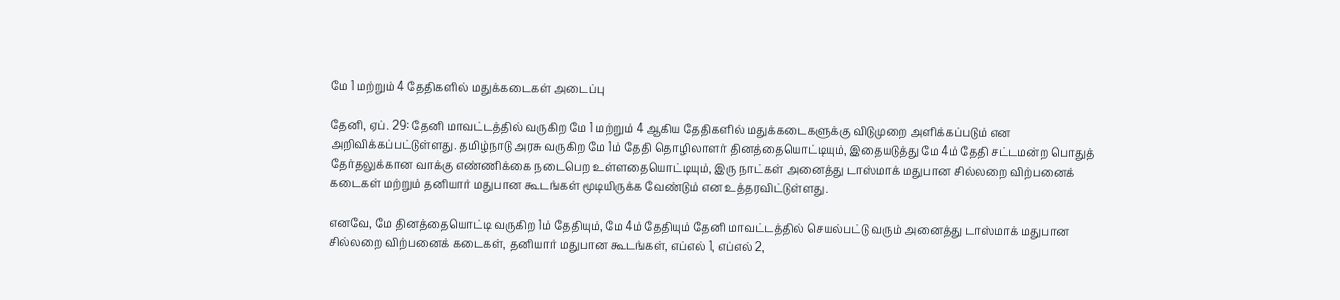மே 1 மற்றும் 4 தேதிகளில் மதுக்கடைகள் அடைப்பு

தேனி, ஏப். 29: தேனி மாவட்டத்தில் வருகிற மே 1 மற்றும் 4 ஆகிய தேதிகளில் மதுக்கடைகளுக்கு விடுமுறை அளிக்கப்படும் என அறிவிக்கப்பட்டுள்ளது. தமிழ்நாடு அரசு வருகிற மே 1ம் தேதி தொழிலாளர் தினத்தையொட்டியும், இதையடுத்து மே 4ம் தேதி சட்டமன்ற பொதுத் தேர்தலுக்கான வாக்கு எண்ணிக்கை நடைபெற உள்ளதையொட்டியும், இரு நாட்கள் அனைத்து டாஸ்மாக் மதுபான சில்லறை விற்பனைக் கடைகள் மற்றும் தனியார் மதுபான கூடங்கள் மூடியிருக்க வேண்டும் என உத்தரவிட்டுள்ளது.

எனவே, மே தினத்தையொட்டி வருகிற 1ம் தேதியும், மே 4ம் தேதியும் தேனி மாவட்டத்தில் செயல்பட்டு வரும் அனைத்து டாஸ்மாக் மதுபான சில்லறை விற்பனைக் கடைகள், தனியார் மதுபான கூடங்கள், எப்எல் 1, எப்எல் 2,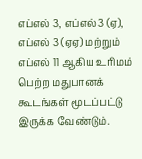எப்எல் 3, எப்எல்3 (ஏ), எப்எல் 3 (ஏஏ) மற்றும் எப்எல் 11 ஆகிய உரிமம் பெற்ற மதுபானக் கூடங்கள் மூடப்பட்டு இருக்க வேண்டும்.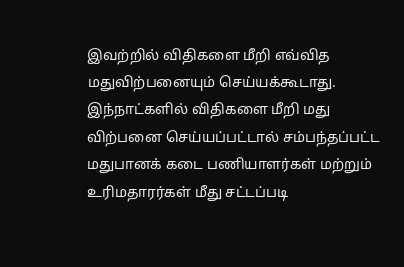இவற்றில் விதிகளை மீறி எவ்வித மதுவிற்பனையும் செய்யக்கூடாது. இந்நாட்களில் விதிகளை மீறி மது விற்பனை செய்யப்பட்டால் சம்பந்தப்பட்ட மதுபானக் கடை பணியாளர்கள் மற்றும் உரிமதாரர்கள் மீது சட்டப்படி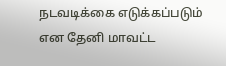நடவடிக்கை எடுக்கப்படும் என தேனி மாவட்ட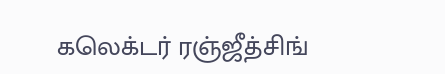கலெக்டர் ரஞ்ஜீத்சிங்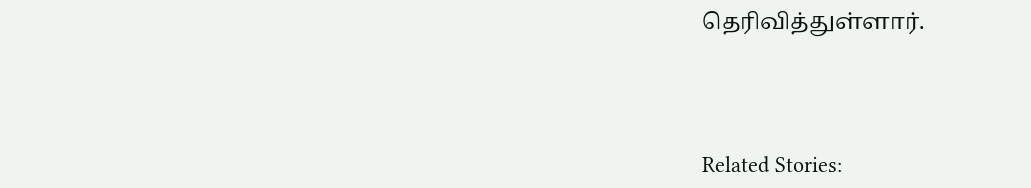தெரிவித்துள்ளார்.



Related Stories: